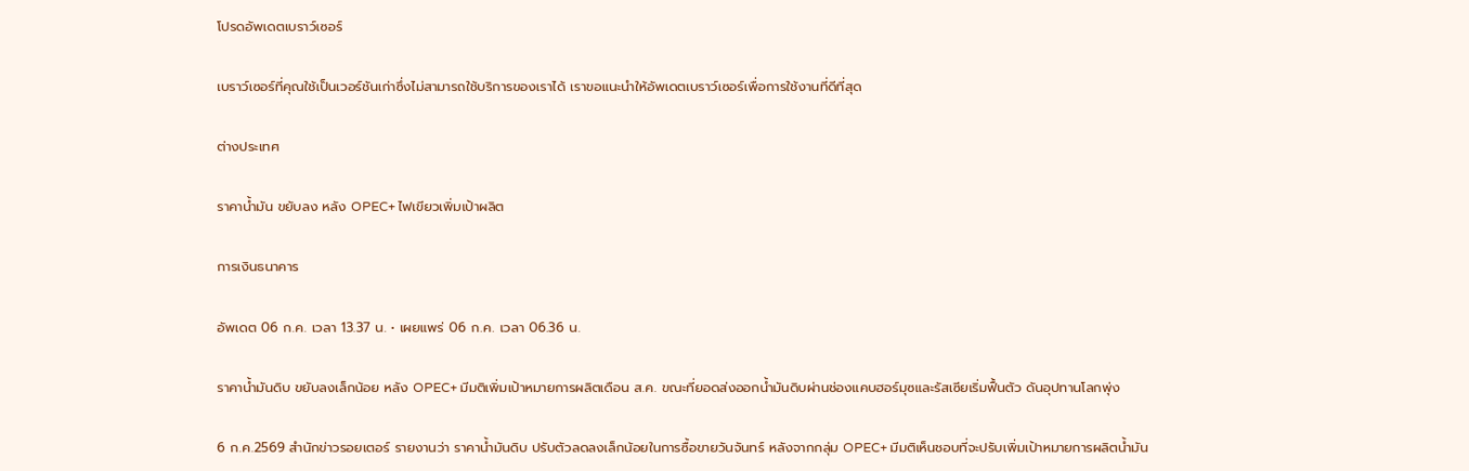โปรดอัพเดตเบราว์เซอร์

เบราว์เซอร์ที่คุณใช้เป็นเวอร์ชันเก่าซึ่งไม่สามารถใช้บริการของเราได้ เราขอแนะนำให้อัพเดตเบราว์เซอร์เพื่อการใช้งานที่ดีที่สุด

ต่างประเทศ

ราคาน้ำมัน ขยับลง หลัง OPEC+ ไฟเขียวเพิ่มเป้าผลิต

การเงินธนาคาร

อัพเดต 06 ก.ค. เวลา 13.37 น. • เผยแพร่ 06 ก.ค. เวลา 06.36 น.

ราคาน้ำมันดิบ ขยับลงเล็กน้อย หลัง OPEC+ มีมติเพิ่มเป้าหมายการผลิตเดือน ส.ค. ขณะที่ยอดส่งออกน้ำมันดิบผ่านช่องแคบฮอร์มุซและรัสเซียเริ่มฟื้นตัว ดันอุปทานโลกพุ่ง

6 ก.ค.2569 สำนักข่าวรอยเตอร์ รายงานว่า ราคาน้ำมันดิบ ปรับตัวลดลงเล็กน้อยในการซื้อขายวันจันทร์ หลังจากกลุ่ม OPEC+ มีมติเห็นชอบที่จะปรับเพิ่มเป้าหมายการผลิตน้ำมัน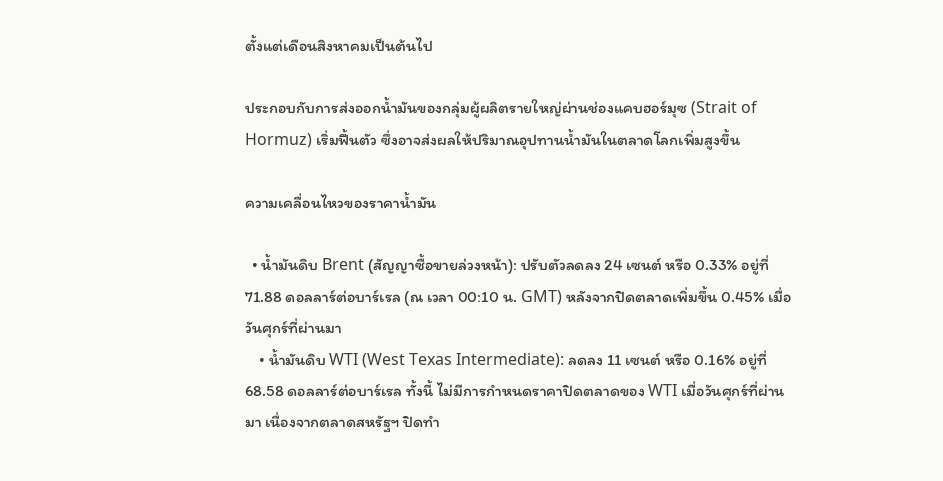ตั้งแต่เดือนสิงหาคมเป็นต้นไป

ประกอบกับการส่งออกน้ำมันของกลุ่มผู้ผลิตรายใหญ่ผ่านช่องแคบฮอร์มุซ (Strait of Hormuz) เริ่มฟื้นตัว ซึ่งอาจส่งผลให้ปริมาณอุปทานน้ำมันในตลาดโลกเพิ่มสูงขึ้น

ความเคลื่อนไหวของราคาน้ำมัน

  • น้ำมันดิบ Brent (สัญญาซื้อขายล่วงหน้า): ปรับตัวลดลง 24 เซนต์ หรือ 0.33% อยู่ที่ 71.88 ดอลลาร์ต่อบาร์เรล (ณ เวลา 00:10 น. GMT) หลังจากปิดตลาดเพิ่มขึ้น 0.45% เมื่อวันศุกร์ที่ผ่านมา
    • น้ำมันดิบ WTI (West Texas Intermediate): ลดลง 11 เซนต์ หรือ 0.16% อยู่ที่ 68.58 ดอลลาร์ต่อบาร์เรล ทั้งนี้ ไม่มีการกำหนดราคาปิดตลาดของ WTI เมื่อวันศุกร์ที่ผ่านมา เนื่องจากตลาดสหรัฐฯ ปิดทำ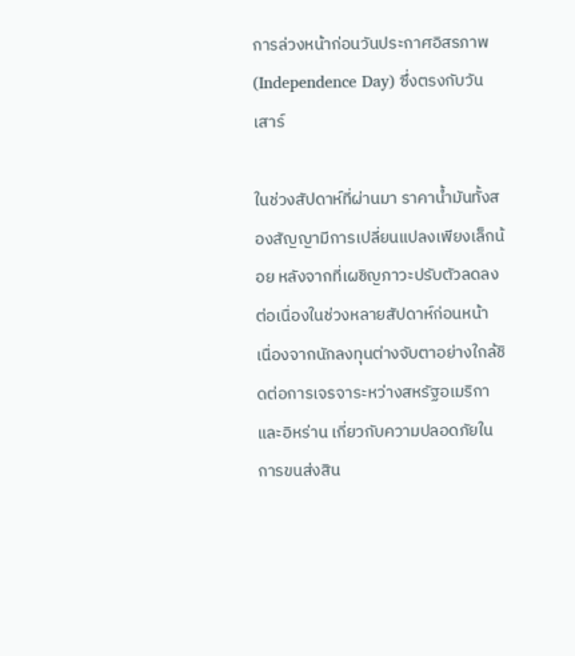การล่วงหน้าก่อนวันประกาศอิสรภาพ (Independence Day) ซึ่งตรงกับวันเสาร์

ในช่วงสัปดาห์ที่ผ่านมา ราคาน้ำมันทั้งสองสัญญามีการเปลี่ยนแปลงเพียงเล็กน้อย หลังจากที่เผชิญภาวะปรับตัวลดลงต่อเนื่องในช่วงหลายสัปดาห์ก่อนหน้า เนื่องจากนักลงทุนต่างจับตาอย่างใกล้ชิดต่อการเจรจาระหว่างสหรัฐอเมริกาและอิหร่าน เกี่ยวกับความปลอดภัยในการขนส่งสิน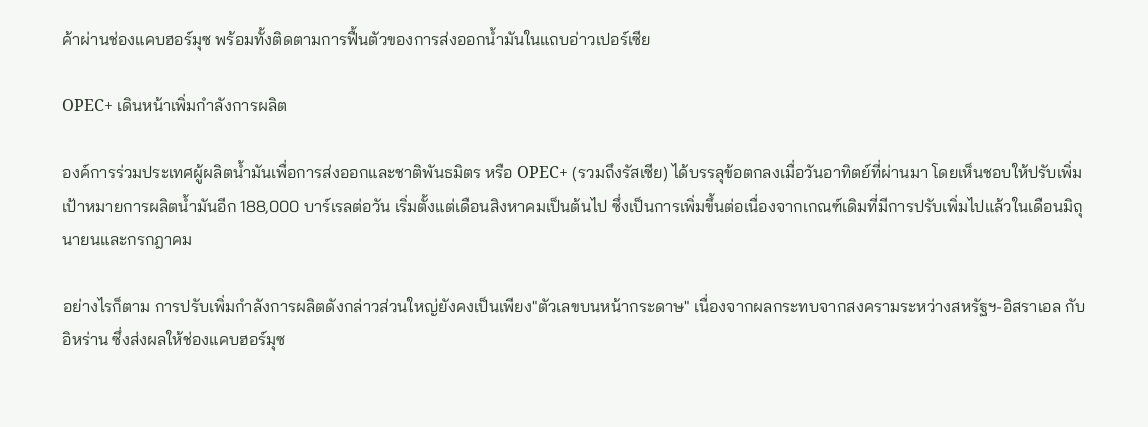ค้าผ่านช่องแคบฮอร์มุซ พร้อมทั้งติดตามการฟื้นตัวของการส่งออกน้ำมันในแถบอ่าวเปอร์เซีย

OPEC+ เดินหน้าเพิ่มกำลังการผลิต

องค์การร่วมประเทศผู้ผลิตน้ำมันเพื่อการส่งออกและชาติพันธมิตร หรือ OPEC+ (รวมถึงรัสเซีย) ได้บรรลุข้อตกลงเมื่อวันอาทิตย์ที่ผ่านมา โดยเห็นชอบให้ปรับเพิ่มเป้าหมายการผลิตน้ำมันอีก 188,000 บาร์เรลต่อวัน เริ่มตั้งแต่เดือนสิงหาคมเป็นต้นไป ซึ่งเป็นการเพิ่มขึ้นต่อเนื่องจากเกณฑ์เดิมที่มีการปรับเพิ่มไปแล้วในเดือนมิถุนายนและกรกฎาคม

อย่างไรก็ตาม การปรับเพิ่มกำลังการผลิตดังกล่าวส่วนใหญ่ยังคงเป็นเพียง"ตัวเลขบนหน้ากระดาษ" เนื่องจากผลกระทบจากสงครามระหว่างสหรัฐฯ-อิสราเอล กับอิหร่าน ซึ่งส่งผลให้ช่องแคบฮอร์มุซ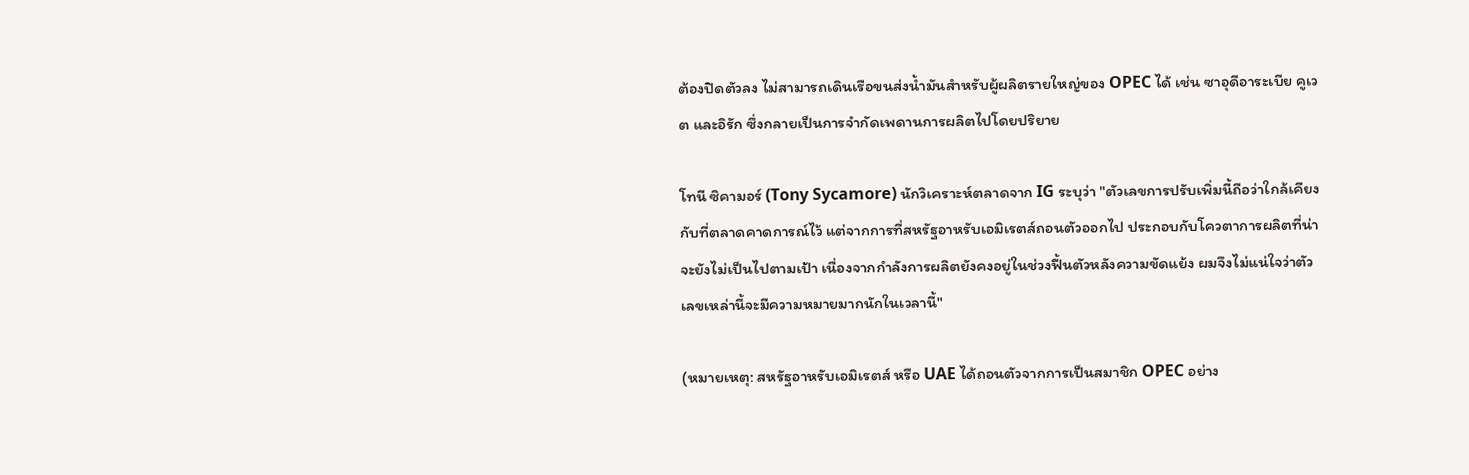ต้องปิดตัวลง ไม่สามารถเดินเรือขนส่งน้ำมันสำหรับผู้ผลิตรายใหญ่ของ OPEC ได้ เช่น ซาอุดีอาระเบีย คูเวต และอิรัก ซึ่งกลายเป็นการจำกัดเพดานการผลิตไปโดยปริยาย

โทนี ซิคามอร์ (Tony Sycamore) นักวิเคราะห์ตลาดจาก IG ระบุว่า "ตัวเลขการปรับเพิ่มนี้ถือว่าใกล้เคียงกับที่ตลาดคาดการณ์ไว้ แต่จากการที่สหรัฐอาหรับเอมิเรตส์ถอนตัวออกไป ประกอบกับโควตาการผลิตที่น่าจะยังไม่เป็นไปตามเป้า เนื่องจากกำลังการผลิตยังคงอยู่ในช่วงฟื้นตัวหลังความขัดแย้ง ผมจึงไม่แน่ใจว่าตัวเลขเหล่านี้จะมีความหมายมากนักในเวลานี้"

(หมายเหตุ: สหรัฐอาหรับเอมิเรตส์ หรือ UAE ได้ถอนตัวจากการเป็นสมาชิก OPEC อย่าง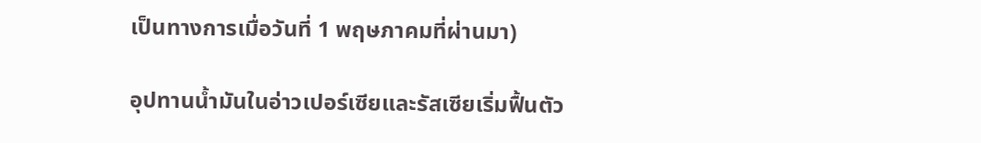เป็นทางการเมื่อวันที่ 1 พฤษภาคมที่ผ่านมา)

อุปทานน้ำมันในอ่าวเปอร์เซียและรัสเซียเริ่มฟื้นตัว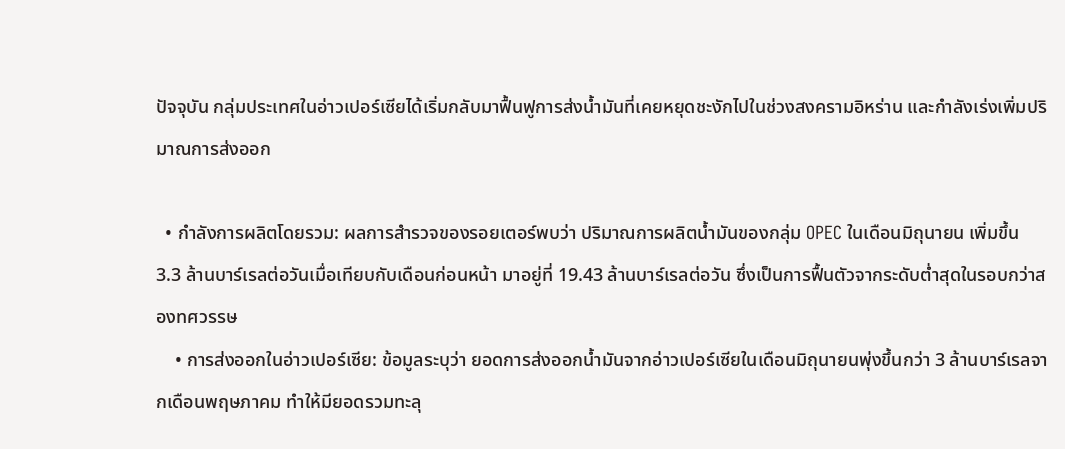ปัจจุบัน กลุ่มประเทศในอ่าวเปอร์เซียได้เริ่มกลับมาฟื้นฟูการส่งน้ำมันที่เคยหยุดชะงักไปในช่วงสงครามอิหร่าน และกำลังเร่งเพิ่มปริมาณการส่งออก

  • กำลังการผลิตโดยรวม: ผลการสำรวจของรอยเตอร์พบว่า ปริมาณการผลิตน้ำมันของกลุ่ม OPEC ในเดือนมิถุนายน เพิ่มขึ้น 3.3 ล้านบาร์เรลต่อวันเมื่อเทียบกับเดือนก่อนหน้า มาอยู่ที่ 19.43 ล้านบาร์เรลต่อวัน ซึ่งเป็นการฟื้นตัวจากระดับต่ำสุดในรอบกว่าสองทศวรรษ
    • การส่งออกในอ่าวเปอร์เซีย: ข้อมูลระบุว่า ยอดการส่งออกน้ำมันจากอ่าวเปอร์เซียในเดือนมิถุนายนพุ่งขึ้นกว่า 3 ล้านบาร์เรลจากเดือนพฤษภาคม ทำให้มียอดรวมทะลุ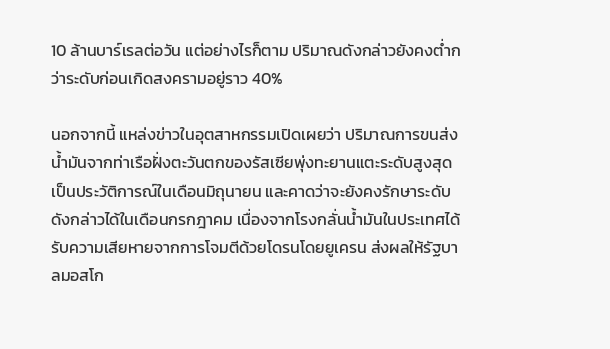10 ล้านบาร์เรลต่อวัน แต่อย่างไรก็ตาม ปริมาณดังกล่าวยังคงต่ำกว่าระดับก่อนเกิดสงครามอยู่ราว 40%

นอกจากนี้ แหล่งข่าวในอุตสาหกรรมเปิดเผยว่า ปริมาณการขนส่งน้ำมันจากท่าเรือฝั่งตะวันตกของรัสเซียพุ่งทะยานแตะระดับสูงสุดเป็นประวัติการณ์ในเดือนมิถุนายน และคาดว่าจะยังคงรักษาระดับดังกล่าวได้ในเดือนกรกฎาคม เนื่องจากโรงกลั่นน้ำมันในประเทศได้รับความเสียหายจากการโจมตีด้วยโดรนโดยยูเครน ส่งผลให้รัฐบาลมอสโก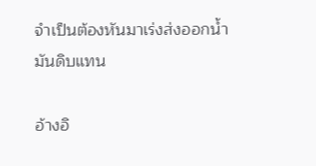จำเป็นต้องหันมาเร่งส่งออกน้ำมันดิบแทน

อ้างอิ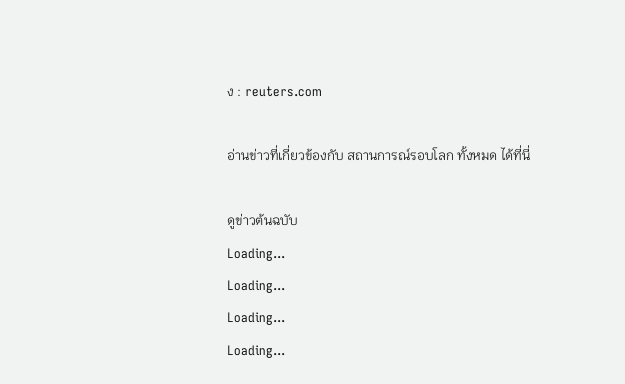ง : reuters.com

อ่านข่าวที่เกี่ยวข้องกับ สถานการณ์รอบโลก ทั้งหมด ได้ที่นี่

ดูข่าวต้นฉบับ
Loading...
Loading...
Loading...
Loading...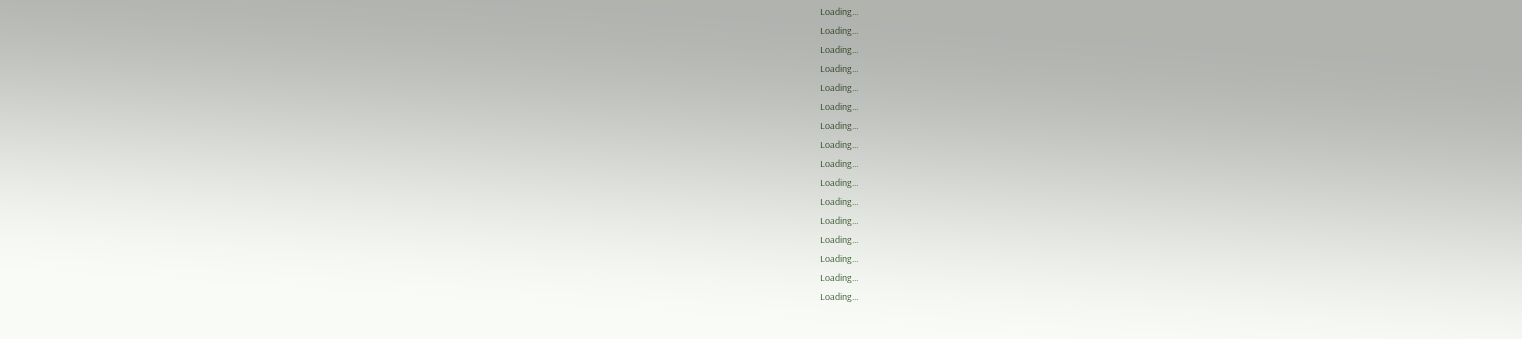Loading...
Loading...
Loading...
Loading...
Loading...
Loading...
Loading...
Loading...
Loading...
Loading...
Loading...
Loading...
Loading...
Loading...
Loading...
Loading...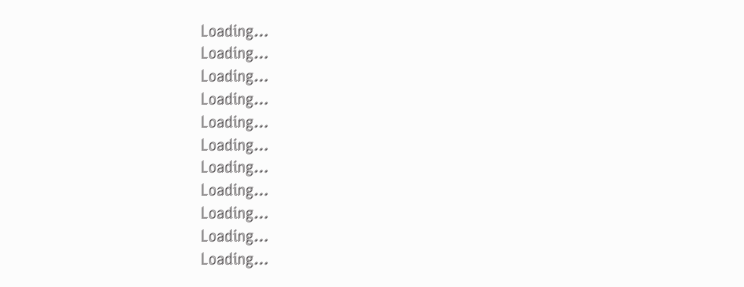Loading...
Loading...
Loading...
Loading...
Loading...
Loading...
Loading...
Loading...
Loading...
Loading...
Loading...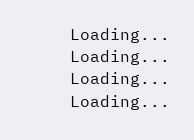Loading...
Loading...
Loading...
Loading...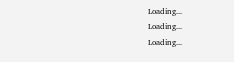Loading...
Loading...
Loading...